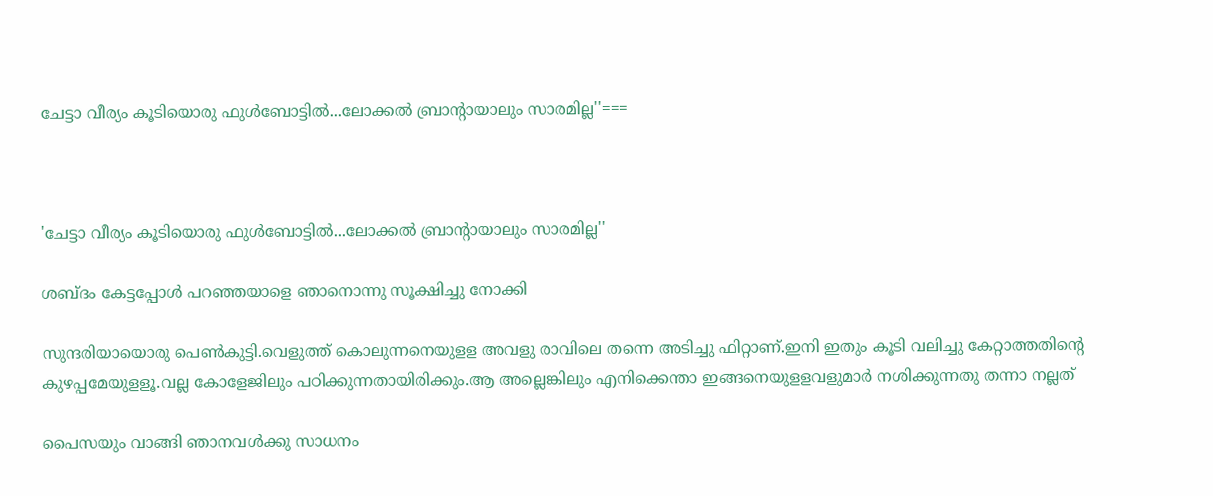ചേട്ടാ വീര്യം കൂടിയൊരു ഫുള്‍ബോട്ടില്‍...ലോക്കല്‍ ബ്രാന്റായാലും സാരമില്ല''===



'ചേട്ടാ വീര്യം കൂടിയൊരു ഫുള്‍ബോട്ടില്‍...ലോക്കല്‍ ബ്രാന്റായാലും സാരമില്ല''

ശബ്ദം കേട്ടപ്പോള്‍ പറഞ്ഞയാളെ ഞാനൊന്നു സൂക്ഷിച്ചു നോക്കി

സുന്ദരിയായൊരു പെണ്‍കുട്ടി.വെളുത്ത് കൊലുന്നനെയുളള അവളു രാവിലെ തന്നെ അടിച്ചു ഫിറ്റാണ്.ഇനി ഇതും കൂടി വലിച്ചു കേറ്റാത്തതിന്റെ കുഴപ്പമേയുളളൂ.വല്ല കോളേജിലും പഠിക്കുന്നതായിരിക്കും.ആ അല്ലെങ്കിലും എനിക്കെന്താ ഇങ്ങനെയുളളവളുമാര്‍ നശിക്കുന്നതു തന്നാ നല്ലത്

പൈസയും വാങ്ങി ഞാനവള്‍ക്കു സാധനം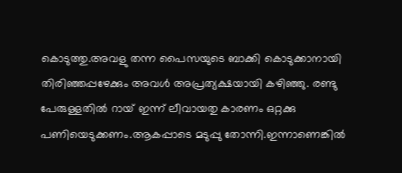കൊടുത്തു.അവളു തന്ന പൈസയുടെ ബാക്കി കൊടുക്കാനായി തിരിഞ്ഞപ്പഴേക്കും അവള്‍ അപ്രത്യക്ഷയായി കഴിഞ്ഞു. രണ്ടു പേരുള്ളതില്‍ റായ് ഇന്ന് ലീവായതു കാരണം ഒറ്റക്കു പണിയെടുക്കണം.ആകപ്പാടെ മടുപ്പു തോന്നി.ഇന്നാണെങ്കില്‍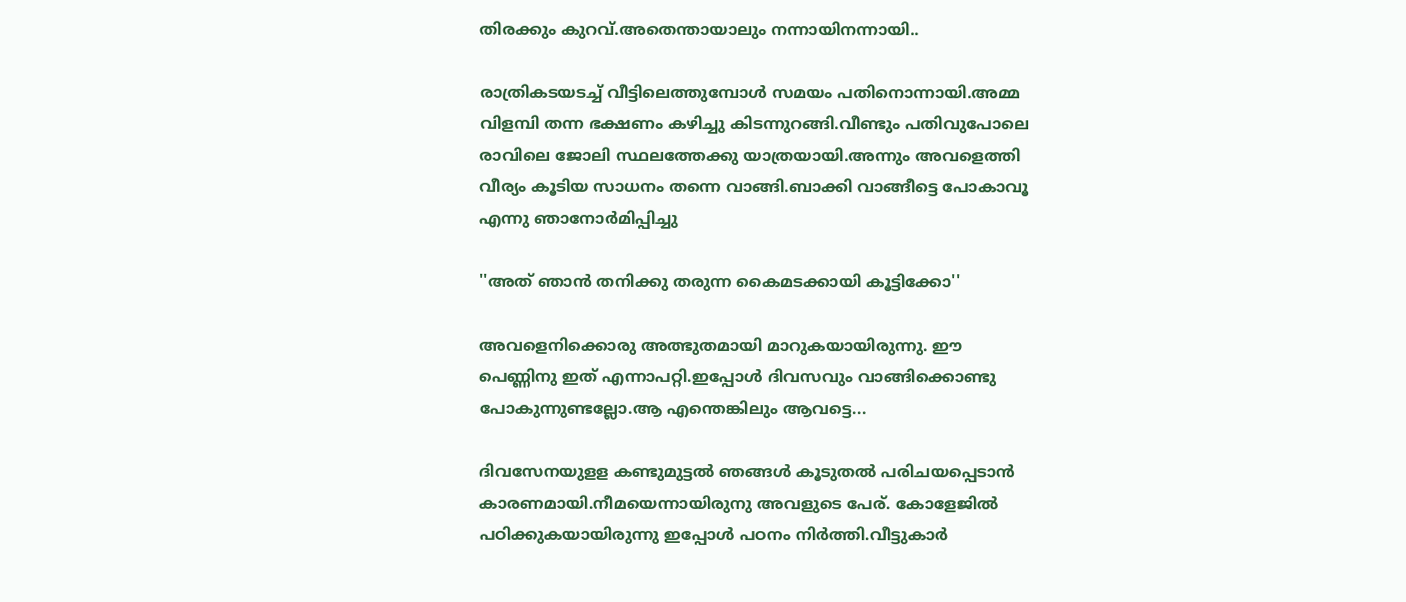തിരക്കും കുറവ്.അതെന്തായാലും നന്നായിനന്നായി..

രാത്രികടയടച്ച് വീട്ടിലെത്തുമ്പോള്‍ സമയം പതിനൊന്നായി.അമ്മ വിളമ്പി തന്ന ഭക്ഷണം കഴിച്ചു കിടന്നുറങ്ങി.വീണ്ടും പതിവുപോലെ രാവിലെ ജോലി സ്ഥലത്തേക്കു യാത്രയായി.അന്നും അവളെത്തി വീര്യം കൂടിയ സാധനം തന്നെ വാങ്ങി.ബാക്കി വാങ്ങീട്ടെ പോകാവൂ എന്നു ഞാനോര്‍മിപ്പിച്ചു

''അത് ഞാന്‍ തനിക്കു തരുന്ന കൈമടക്കായി കൂട്ടിക്കോ''

അവളെനിക്കൊരു അത്ഭുതമായി മാറുകയായിരുന്നു. ഈ പെണ്ണിനു ഇത് എന്നാപറ്റി.ഇപ്പോള്‍ ദിവസവും വാങ്ങിക്കൊണ്ടു പോകുന്നുണ്ടല്ലോ.ആ എന്തെങ്കിലും ആവട്ടെ...

ദിവസേനയുളള കണ്ടുമുട്ടല്‍ ഞങ്ങള്‍ കൂടുതല്‍ പരിചയപ്പെടാന്‍ കാരണമായി.നീമയെന്നായിരുനു അവളുടെ പേര്. കോളേജില്‍ പഠിക്കുകയായിരുന്നു ഇപ്പോള്‍ പഠനം നിര്‍ത്തി.വീട്ടുകാര്‍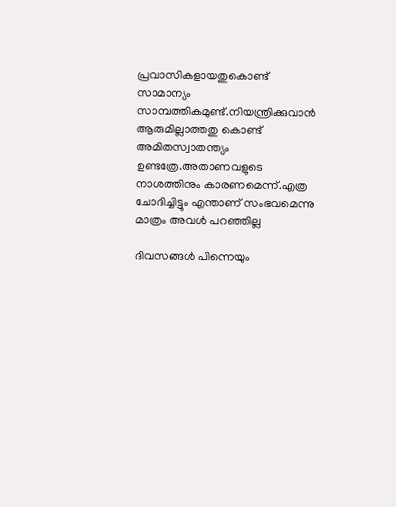പ്രവാസികളായതുകൊണ്ട് സാമാന്യം സാമ്പത്തികമുണ്ട്.നിയന്ത്രിക്കുവാന്‍ ആരുമില്ലാത്തതു കൊണ്ട് അമിതസ്വാതന്ത്യം ഉണ്ടത്രേ.അതാണവളുടെ നാശത്തിനും കാരണമെന്ന്.എത്ര ചോദിച്ചിട്ടും എന്താണ് സംഭവമെന്നു മാത്രം അവള്‍ പറഞ്ഞില്ല

ദിവസങ്ങള്‍ പിന്നെയും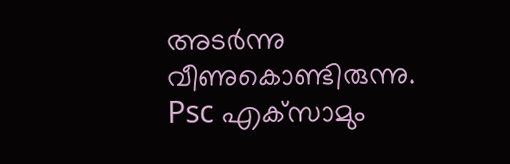അടര്‍ന്നു വീണുകൊണ്ടിരുന്നു. Psc എക്‌സാമും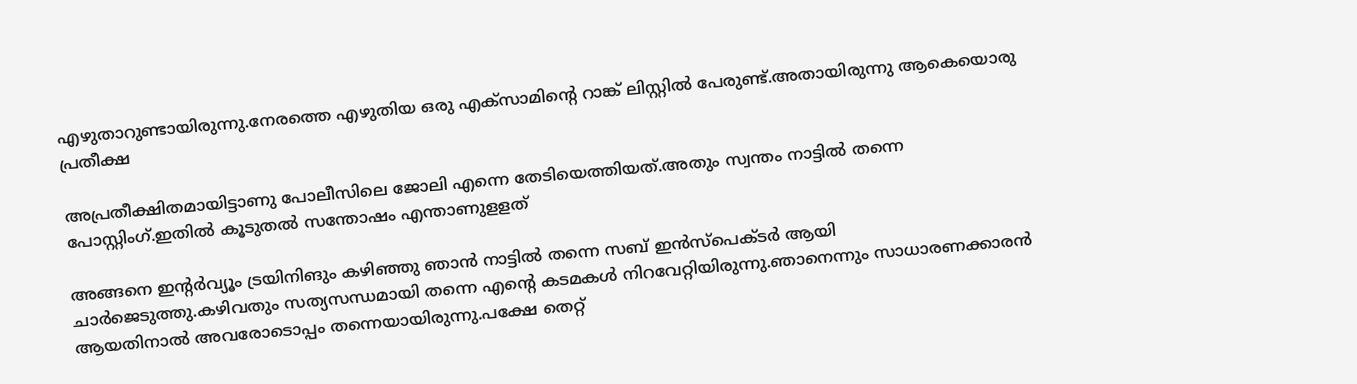എഴുതാറുണ്ടായിരുന്നു.നേരത്തെ എഴുതിയ ഒരു എക്‌സാമിന്റെ റാങ്ക് ലിസ്റ്റില്‍ പേരുണ്ട്.അതായിരുന്നു ആകെയൊരു പ്രതീക്ഷ

അപ്രതീക്ഷിതമായിട്ടാണു പോലീസിലെ ജോലി എന്നെ തേടിയെത്തിയത്.അതും സ്വന്തം നാട്ടില്‍ തന്നെ പോസ്റ്റിംഗ്.ഇതില്‍ കൂടുതല്‍ സന്തോഷം എന്താണുളളത്

അങ്ങനെ ഇന്റര്‍വ്യൂം ട്രയിനിങും കഴിഞ്ഞു ഞാന്‍ നാട്ടില്‍ തന്നെ സബ് ഇന്‍സ്‌പെക്ടര്‍ ആയി ചാര്‍ജെടുത്തു.കഴിവതും സത്യസന്ധമായി തന്നെ എന്റെ കടമകള്‍ നിറവേറ്റിയിരുന്നു.ഞാനെന്നും സാധാരണക്കാരന്‍ ആയതിനാല്‍ അവരോടൊപ്പം തന്നെയായിരുന്നു.പക്ഷേ തെറ്റ്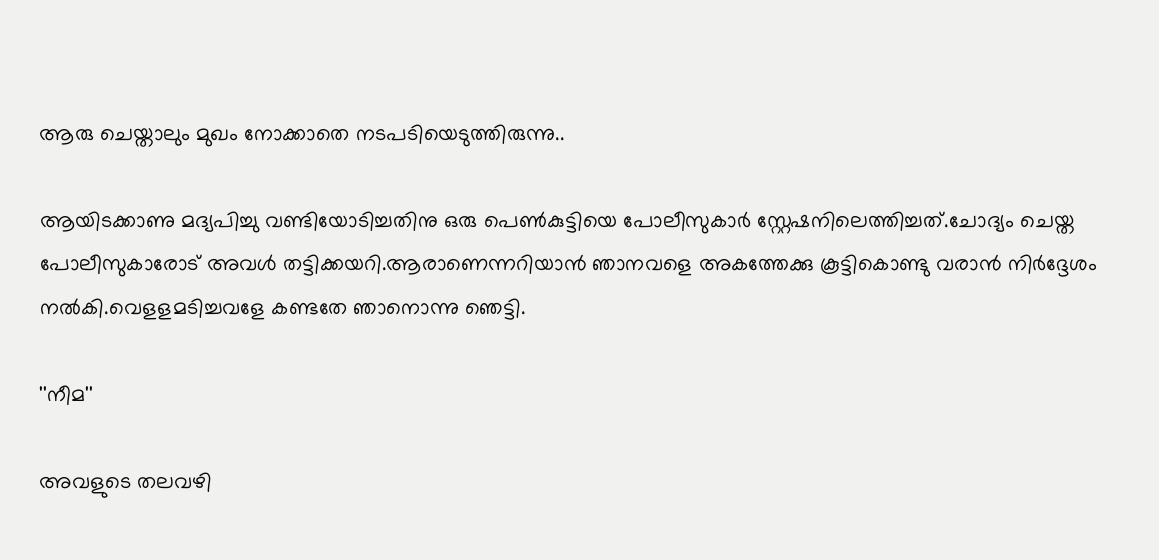ആരു ചെയ്താലും മുഖം നോക്കാതെ നടപടിയെടുത്തിരുന്നു..

ആയിടക്കാണു മദ്യപിച്ചു വണ്ടിയോടിച്ചതിനു ഒരു പെണ്‍കുട്ടിയെ പോലീസുകാര്‍ സ്റ്റേഷനിലെത്തിച്ചത്.ചോദ്യം ചെയ്ത പോലീസുകാരോട് അവള്‍ തട്ടിക്കയറി.ആരാണെന്നറിയാന്‍ ഞാനവളെ അകത്തേക്കു കൂട്ടികൊണ്ടു വരാന്‍ നിര്‍ദ്ദേശം നല്‍കി.വെളളമടിച്ചവളേ കണ്ടതേ ഞാനൊന്നു ഞെട്ടി.

''നീമ''

അവളുടെ തലവഴി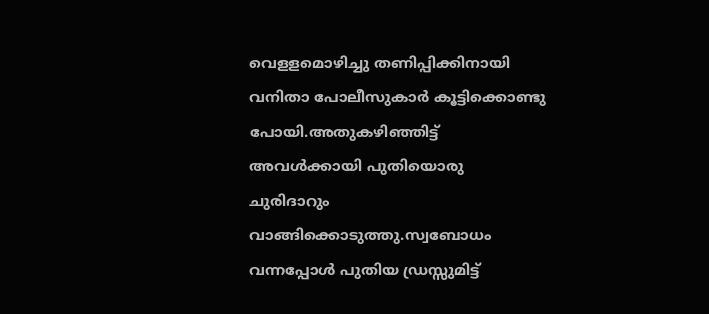വെളളമൊഴിച്ചു തണിപ്പിക്കിനായി വനിതാ പോലീസുകാര്‍ കൂട്ടിക്കൊണ്ടു പോയി.അതുകഴിഞ്ഞിട്ട് അവള്‍ക്കായി പുതിയൊരു ചുരിദാറും വാങ്ങിക്കൊടുത്തു.സ്വബോധം വന്നപ്പോള്‍ പുതിയ ഡ്രസ്സുമിട്ട്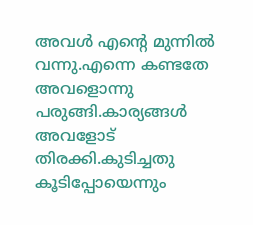അവള്‍ എന്റെ മുന്നില്‍ വന്നു.എന്നെ കണ്ടതേ അവളൊന്നു പരുങ്ങി.കാര്യങ്ങള്‍ അവളോട് തിരക്കി.കുടിച്ചതു കൂടിപ്പോയെന്നും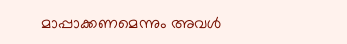മാപ്പാക്കണമെന്നും അവള്‍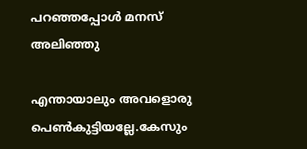പറഞ്ഞപ്പോള്‍ മനസ് അലിഞ്ഞു

എന്തായാലും അവളൊരു പെണ്‍കുട്ടിയല്ലേ.കേസും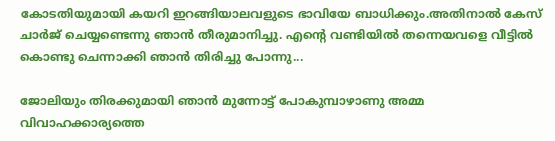കോടതിയുമായി കയറി ഇറങ്ങിയാലവളുടെ ഭാവിയേ ബാധിക്കും.അതിനാല്‍ കേസ് ചാര്‍ജ് ചെയ്യണ്ടെന്നു ഞാന്‍ തീരുമാനിച്ചു. എന്റെ വണ്ടിയില്‍ തന്നെയവളെ വീട്ടില്‍ കൊണ്ടു ചെന്നാക്കി ഞാന്‍ തിരിച്ചു പോന്നു...

ജോലിയും തിരക്കുമായി ഞാന്‍ മുന്നോട്ട് പോകുമ്പാഴാണു അമ്മ വിവാഹക്കാര്യത്തെ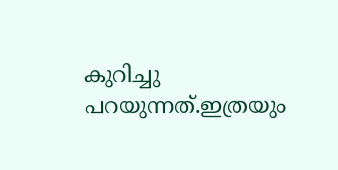കുറിച്ചു പറയുന്നത്.ഇത്രയും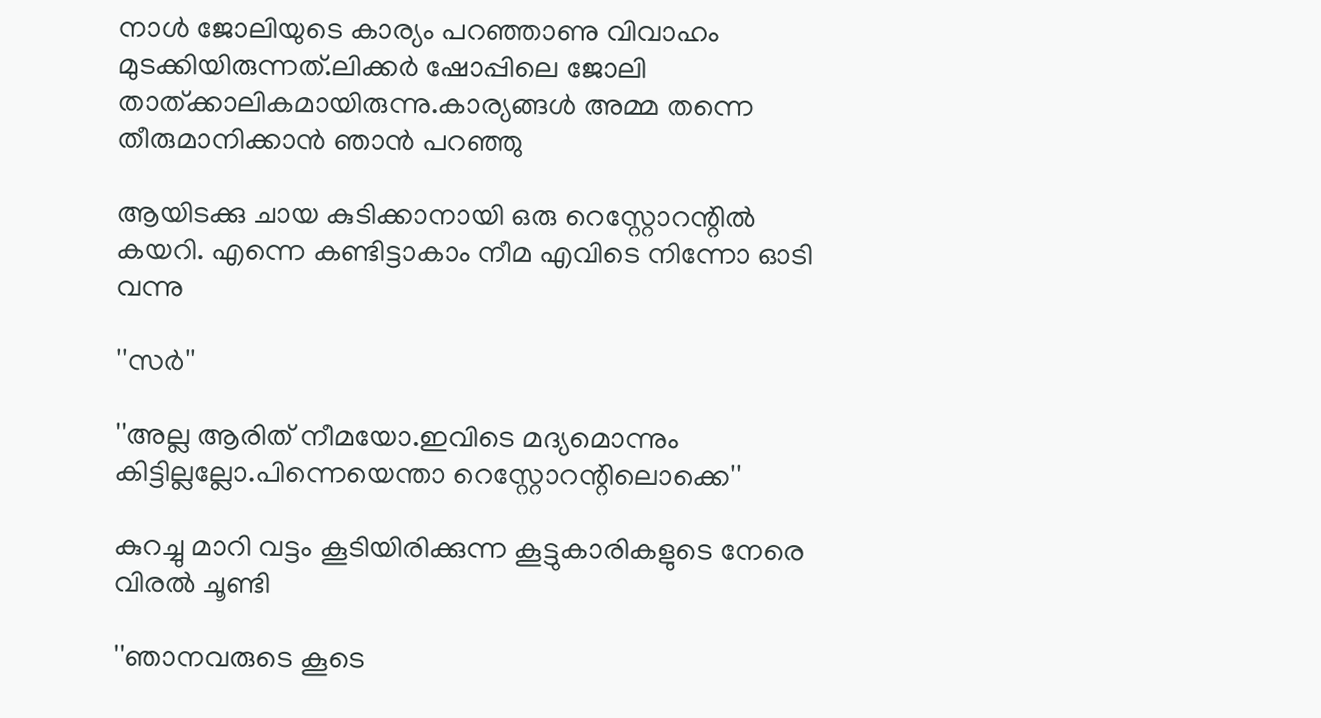നാള്‍ ജോലിയുടെ കാര്യം പറഞ്ഞാണു വിവാഹം മുടക്കിയിരുന്നത്.ലിക്കര്‍ ഷോപ്പിലെ ജോലി താത്ക്കാലികമായിരുന്നു.കാര്യങ്ങള്‍ അമ്മ തന്നെ തീരുമാനിക്കാന്‍ ഞാന്‍ പറഞ്ഞു

ആയിടക്കു ചായ കുടിക്കാനായി ഒരു റെസ്റ്റോറന്റില്‍ കയറി. എന്നെ കണ്ടിട്ടാകാം നീമ എവിടെ നിന്നോ ഓടി വന്നു

''സര്‍''

''അല്ല ആരിത് നീമയോ.ഇവിടെ മദ്യമൊന്നും കിട്ടില്ലല്ലോ.പിന്നെയെന്താ റെസ്റ്റോറന്റിലൊക്കെ''

കുറച്ചു മാറി വട്ടം കൂടിയിരിക്കുന്ന കൂട്ടുകാരികളുടെ നേരെ വിരല്‍ ചൂണ്ടി

''ഞാനവരുടെ കൂടെ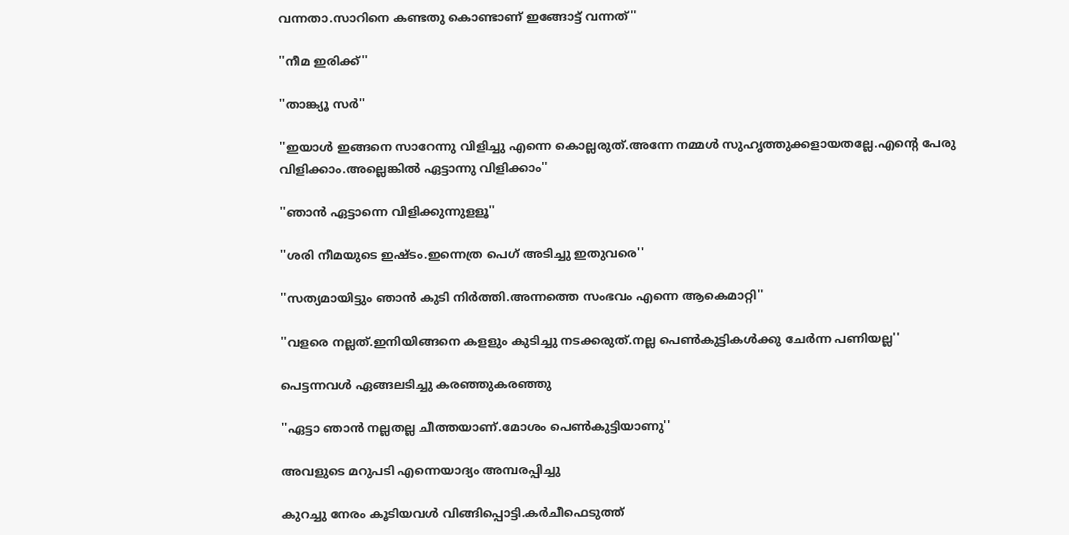വന്നതാ.സാറിനെ കണ്ടതു കൊണ്ടാണ് ഇങ്ങോട്ട് വന്നത്''

''നീമ ഇരിക്ക്''

''താങ്ക്യൂ സര്‍''

''ഇയാള്‍ ഇങ്ങനെ സാറേന്നു വിളിച്ചു എന്നെ കൊല്ലരുത്.അന്നേ നമ്മള്‍ സുഹൃത്തുക്കളായതല്ലേ.എന്റെ പേരു വിളിക്കാം.അല്ലെങ്കില്‍ ഏട്ടാന്നു വിളിക്കാം''

''ഞാന്‍ ഏട്ടാന്നെ വിളിക്കുന്നുളളൂ''

''ശരി നീമയുടെ ഇഷ്ടം.ഇന്നെത്ര പെഗ് അടിച്ചു ഇതുവരെ''

''സത്യമായിട്ടും ഞാന്‍ കുടി നിര്‍ത്തി.അന്നത്തെ സംഭവം എന്നെ ആകെമാറ്റി''

''വളരെ നല്ലത്.ഇനിയിങ്ങനെ കളളും കുടിച്ചു നടക്കരുത്.നല്ല പെണ്‍കുട്ടികള്‍ക്കു ചേര്‍ന്ന പണിയല്ല''

പെട്ടന്നവള്‍ ഏങ്ങലടിച്ചു കരഞ്ഞുകരഞ്ഞു

''ഏട്ടാ ഞാന്‍ നല്ലതല്ല ചീത്തയാണ്.മോശം പെണ്‍കുട്ടിയാണു''

അവളുടെ മറുപടി എന്നെയാദ്യം അമ്പരപ്പിച്ചു

കുറച്ചു നേരം കൂടിയവള്‍ വിങ്ങിപ്പൊട്ടി.കര്‍ചീഫെടുത്ത്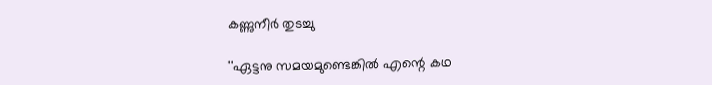കണ്ണുനീര്‍ തുടച്ചു

''ഏട്ടനു സമയമുണ്ടെങ്കില്‍ എന്റെ കഥ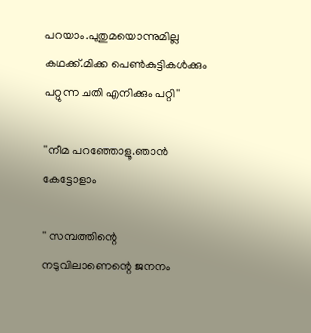പറയാം.പുതുമയൊന്നുമില്ല കഥക്ക്.മിക്ക പെണ്‍കുട്ടികള്‍ക്കും പറ്റുന്ന ചതി എനിക്കും പറ്റി''

''നീമ പറഞ്ഞോളൂ.ഞാന്‍ കേട്ടോളാം

'' സമ്പത്തിന്റെ നടുവിലാണെന്റെ ജനനം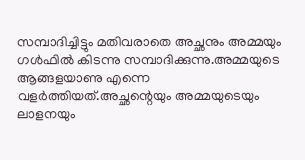സമ്പാദിച്ചിട്ടും മതിവരാതെ അച്ഛനും അമ്മയും ഗള്‍ഫില്‍ കിടന്നു സമ്പാദിക്കുന്നു.അമ്മയുടെ ആങ്ങളയാണു എന്നെ വളര്‍ത്തിയത്.അച്ഛന്റെയും അമ്മയുടെയും ലാളനയും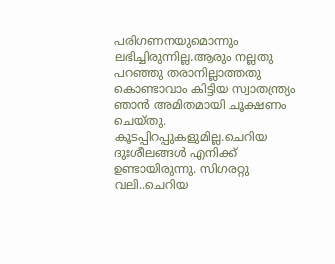പരിഗണനയുമൊന്നും ലഭിച്ചിരുന്നില്ല.ആരും നല്ലതു പറഞ്ഞു തരാനില്ലാത്തതു കൊണ്ടാവാം കിട്ടിയ സ്വാതന്ത്ര്യം ഞാന്‍ അമിതമായി ചൂക്ഷണം ചെയ്തു. കൂടപ്പിറപ്പുകളുമില്ല.ചെറിയ ദുഃശീലങ്ങള്‍ എനിക്ക് ഉണ്ടായിരുന്നു. സിഗരറ്റു വലി..ചെറിയ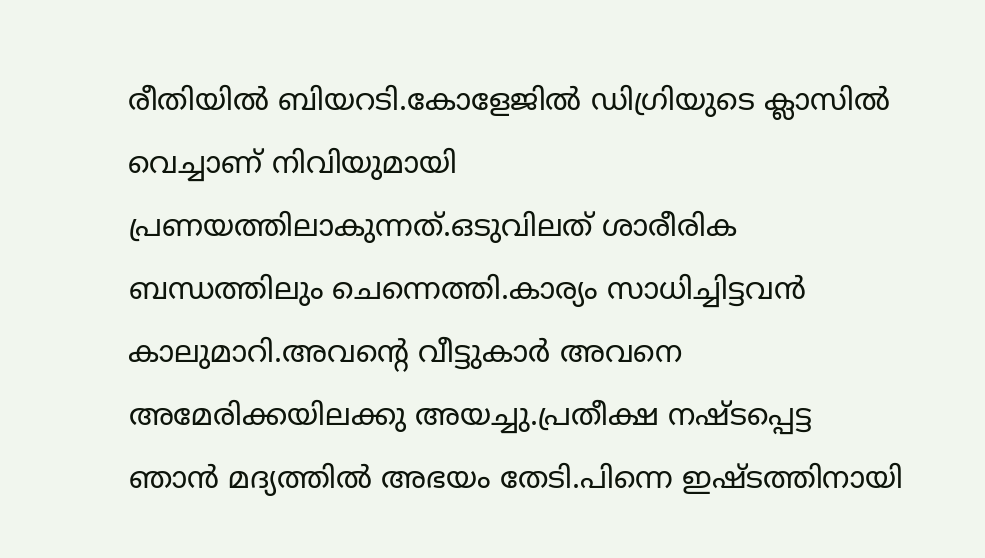രീതിയില്‍ ബിയറടി.കോളേജില്‍ ഡിഗ്രിയുടെ ക്ലാസില്‍ വെച്ചാണ് നിവിയുമായി പ്രണയത്തിലാകുന്നത്.ഒടുവിലത് ശാരീരിക ബന്ധത്തിലും ചെന്നെത്തി.കാര്യം സാധിച്ചിട്ടവന്‍ കാലുമാറി.അവന്റെ വീട്ടുകാര്‍ അവനെ അമേരിക്കയിലക്കു അയച്ചു.പ്രതീക്ഷ നഷ്ടപ്പെട്ട ഞാന്‍ മദ്യത്തില്‍ അഭയം തേടി.പിന്നെ ഇഷ്ടത്തിനായി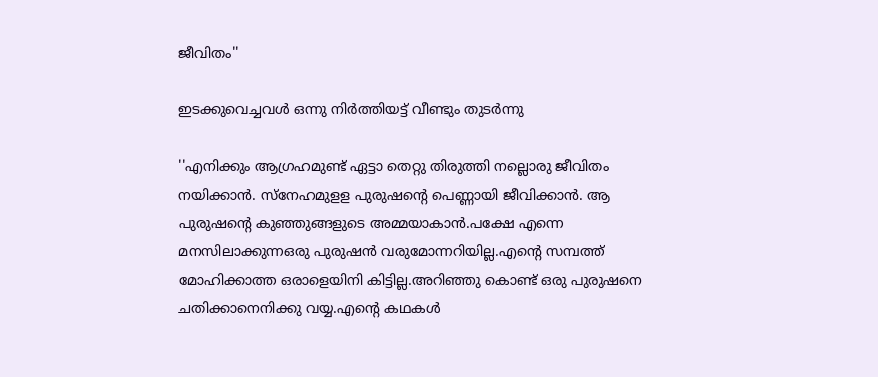ജീവിതം''

ഇടക്കുവെച്ചവള്‍ ഒന്നു നിര്‍ത്തിയട്ട് വീണ്ടും തുടര്‍ന്നു

''എനിക്കും ആഗ്രഹമുണ്ട് ഏട്ടാ തെറ്റു തിരുത്തി നല്ലൊരു ജീവിതം നയിക്കാന്‍. സ്‌നേഹമുളള പുരുഷന്റെ പെണ്ണായി ജീവിക്കാന്‍. ആ പുരുഷന്റെ കുഞ്ഞുങ്ങളുടെ അമ്മയാകാന്‍.പക്ഷേ എന്നെ മനസിലാക്കുന്നഒരു പുരുഷന്‍ വരുമോന്നറിയില്ല.എന്റെ സമ്പത്ത് മോഹിക്കാത്ത ഒരാളെയിനി കിട്ടില്ല.അറിഞ്ഞു കൊണ്ട് ഒരു പുരുഷനെ ചതിക്കാനെനിക്കു വയ്യ.എന്റെ കഥകള്‍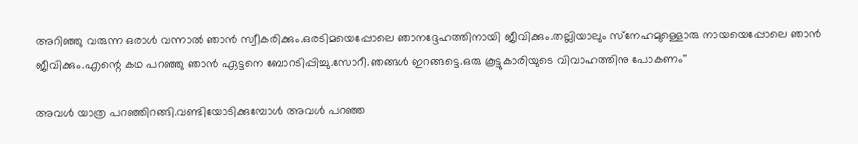അറിഞ്ഞു വരുന്ന ഒരാള്‍ വന്നാല്‍ ഞാന്‍ സ്വീകരിക്കും.ഒരടിമയെപ്പോലെ ഞാനദ്ദേഹത്തിനായി ജീവിക്കും.തല്ലിയാലും സ്‌നേഹമുള്ളൊരു നായയെപ്പോലെ ഞാന്‍ ജീവിക്കും.എന്റെ കഥ പറഞ്ഞു ഞാന്‍ ഏട്ടനെ ബോറടിപ്പിച്ചു.സോറീ.ഞങ്ങള്‍ ഇറങ്ങട്ടെ.ഒരു കൂട്ടുകാരിയുടെ വിവാഹത്തിനു പോകണം''

അവള്‍ യാത്ര പറഞ്ഞിറങ്ങി.വണ്ടിയോടിക്കുമ്പോള്‍ അവള്‍ പറഞ്ഞ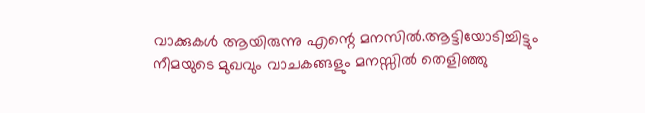വാക്കുകള്‍ ആയിരുന്നു എന്റെ മനസില്‍.ആട്ടിയോടിച്ചിട്ടും നീമയുടെ മുഖവും വാചകങ്ങളും മനസ്സില്‍ തെളിഞ്ഞു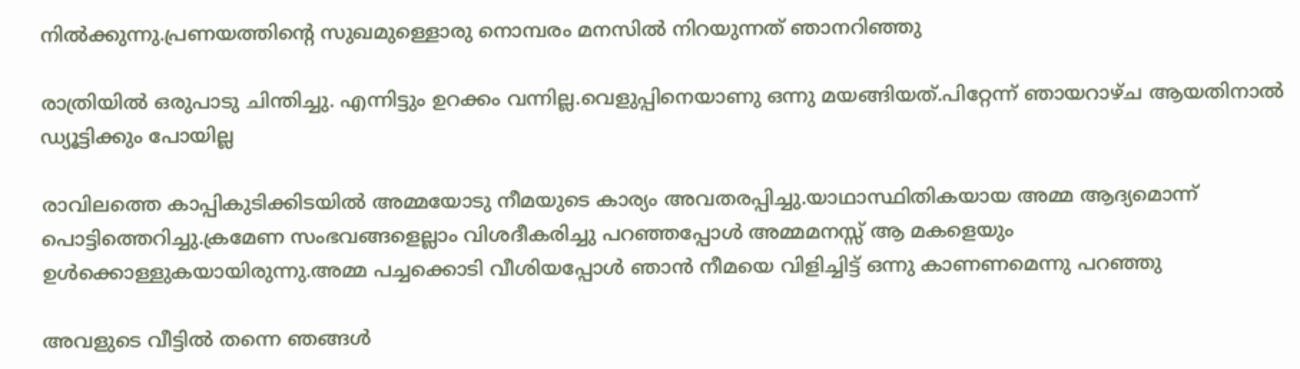നില്‍ക്കുന്നു.പ്രണയത്തിന്റെ സുഖമുള്ളൊരു നൊമ്പരം മനസില്‍ നിറയുന്നത് ഞാനറിഞ്ഞു

രാത്രിയില്‍ ഒരുപാടു ചിന്തിച്ചു. എന്നിട്ടും ഉറക്കം വന്നില്ല.വെളുപ്പിനെയാണു ഒന്നു മയങ്ങിയത്.പിറ്റേന്ന് ഞായറാഴ്ച ആയതിനാല്‍ ഡ്യൂട്ടിക്കും പോയില്ല

രാവിലത്തെ കാപ്പികുടിക്കിടയില്‍ അമ്മയോടു നീമയുടെ കാര്യം അവതരപ്പിച്ചു.യാഥാസ്ഥിതികയായ അമ്മ ആദ്യമൊന്ന് പൊട്ടിത്തെറിച്ചു.ക്രമേണ സംഭവങ്ങളെല്ലാം വിശദീകരിച്ചു പറഞ്ഞപ്പോള്‍ അമ്മമനസ്സ് ആ മകളെയും ഉള്‍ക്കൊള്ളുകയായിരുന്നു.അമ്മ പച്ചക്കൊടി വീശിയപ്പോള്‍ ഞാന്‍ നീമയെ വിളിച്ചിട്ട് ഒന്നു കാണണമെന്നു പറഞ്ഞു

അവളുടെ വീട്ടില്‍ തന്നെ ഞങ്ങള്‍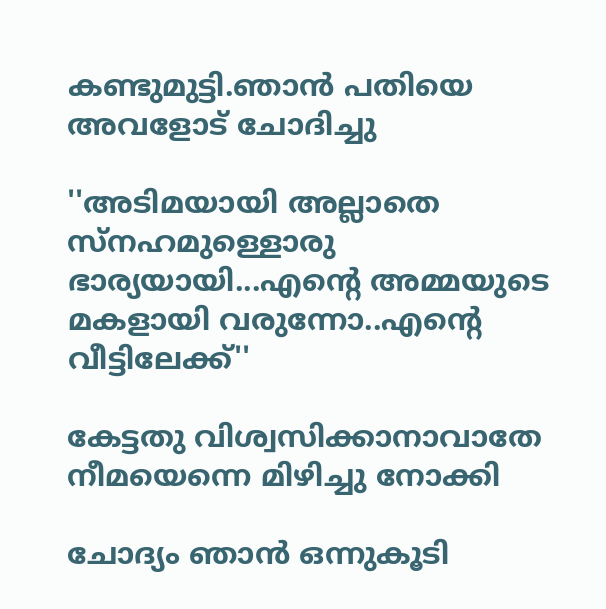കണ്ടുമുട്ടി.ഞാന്‍ പതിയെ അവളോട് ചോദിച്ചു

''അടിമയായി അല്ലാതെ സ്‌നഹമുള്ളൊരു ഭാര്യയായി...എന്റെ അമ്മയുടെ മകളായി വരുന്നോ..എന്റെ വീട്ടിലേക്ക്''

കേട്ടതു വിശ്വസിക്കാനാവാതേ നീമയെന്നെ മിഴിച്ചു നോക്കി

ചോദ്യം ഞാന്‍ ഒന്നുകൂടി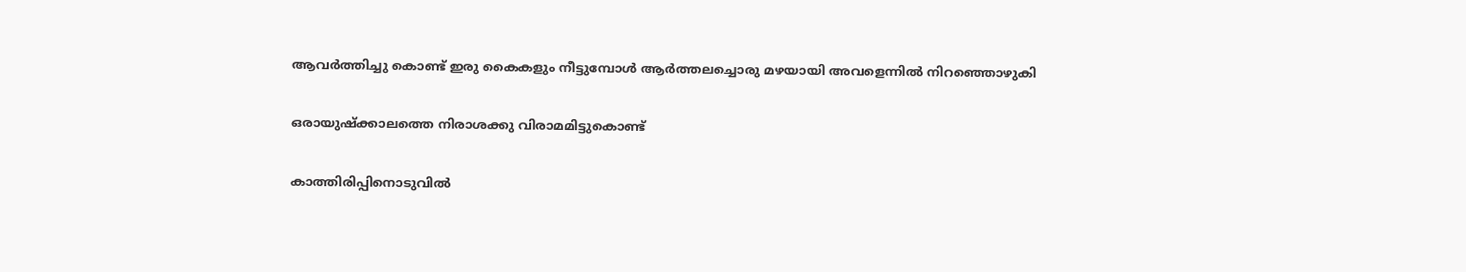ആവര്‍ത്തിച്ചു കൊണ്ട് ഇരു കൈകളും നീട്ടുമ്പോള്‍ ആര്‍ത്തലച്ചൊരു മഴയായി അവളെന്നില്‍ നിറഞ്ഞൊഴുകി

ഒരായുഷ്‌ക്കാലത്തെ നിരാശക്കു വിരാമമിട്ടുകൊണ്ട്

കാത്തിരിപ്പിനൊടുവില്‍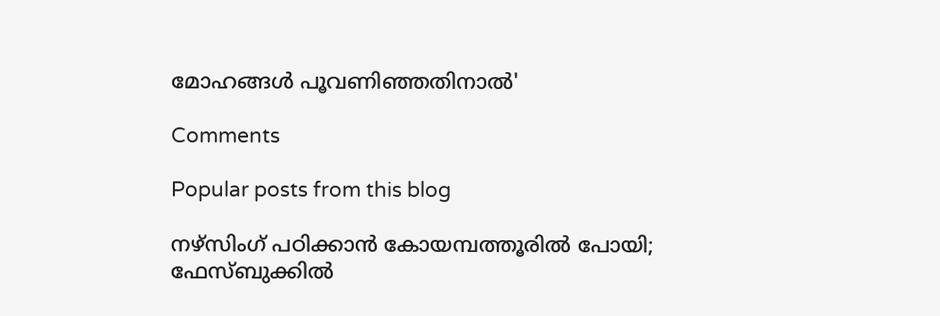മോഹങ്ങള്‍ പൂവണിഞ്ഞതിനാല്‍'

Comments

Popular posts from this blog

നഴ്സിംഗ് പഠിക്കാന്‍ കോയമ്പത്തൂരില്‍ പോയി; ഫേസ്ബുക്കില്‍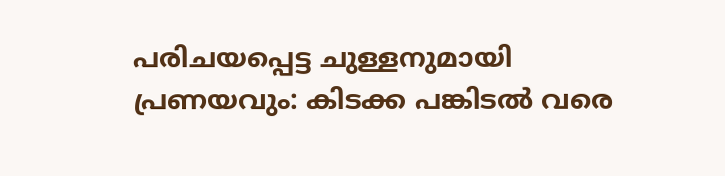പരിചയപ്പെട്ട ചുള്ളനുമായി പ്രണയവും: കിടക്ക പങ്കിടല്‍ വരെ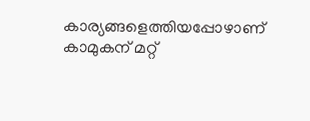കാര്യങ്ങളെത്തിയപ്പോഴാണ് കാമുകന് മറ്റ്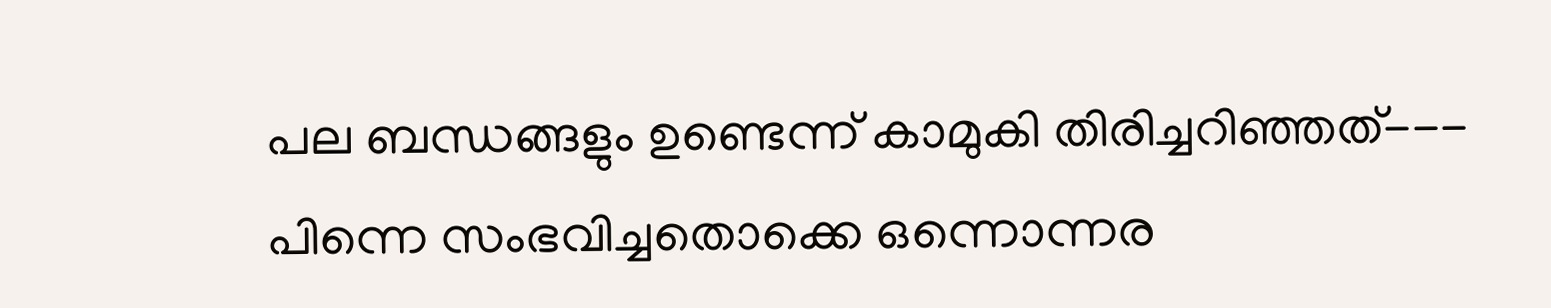പല ബന്ധങ്ങളും ഉണ്ടെന്ന് കാമുകി തിരിച്ചറിഞ്ഞത്--- പിന്നെ സംഭവിച്ചതൊക്കെ ഒന്നൊന്നര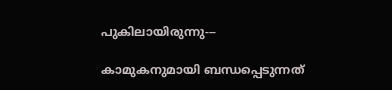പുകിലായിരുന്നു---

കാമുകനുമായി ബന്ധപ്പെടുന്നത്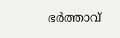ഭര്‍ത്താവ്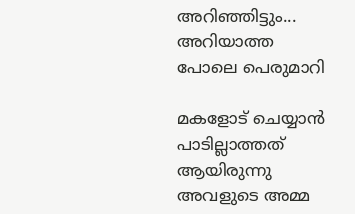അറിഞ്ഞിട്ടും... അറിയാത്ത പോലെ പെരുമാറി

മകളോട് ചെയ്യാന്‍ പാടില്ലാത്തത് ആയിരുന്നു അവളുടെ അമ്മ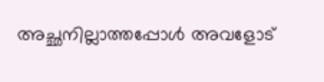അച്ഛനില്ലാത്തപ്പോള്‍ അവളോട്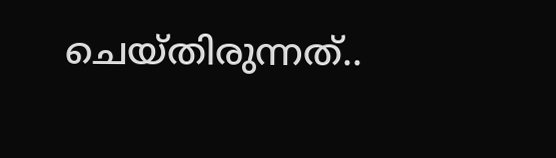ചെയ്തിരുന്നത്..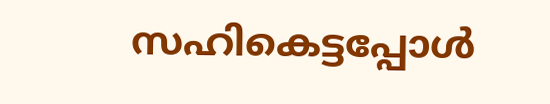സഹികെട്ടപ്പോള്‍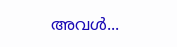അവള്‍...